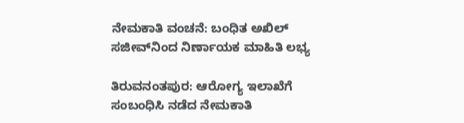ನೇಮಕಾತಿ ವಂಚನೆ: ಬಂಧಿತ ಅಖಿಲ್ ಸಜೀವ್‌ನಿಂದ ನಿರ್ಣಾಯಕ ಮಾಹಿತಿ ಲಭ್ಯ

ತಿರುವನಂತಪುರ: ಆರೋಗ್ಯ ಇಲಾಖೆಗೆ ಸಂಬಂಧಿಸಿ ನಡೆದ ನೇಮಕಾತಿ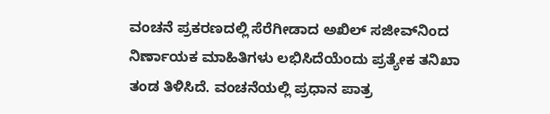ವಂಚನೆ ಪ್ರಕರಣದಲ್ಲಿ ಸೆರೆಗೀಡಾದ ಅಖಿಲ್ ಸಜೀವ್‌ನಿಂದ ನಿರ್ಣಾಯಕ ಮಾಹಿತಿಗಳು ಲಭಿಸಿದೆಯೆಂದು ಪ್ರತ್ಯೇಕ ತನಿಖಾ ತಂಡ ತಿಳಿಸಿದೆ. ವಂಚನೆಯಲ್ಲಿ ಪ್ರಧಾನ ಪಾತ್ರ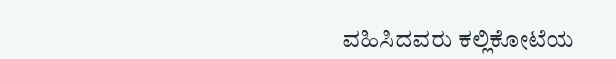ವಹಿಸಿದವರು ಕಲ್ಲಿಕೋಟೆಯ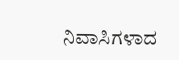ನಿವಾಸಿಗಳಾದ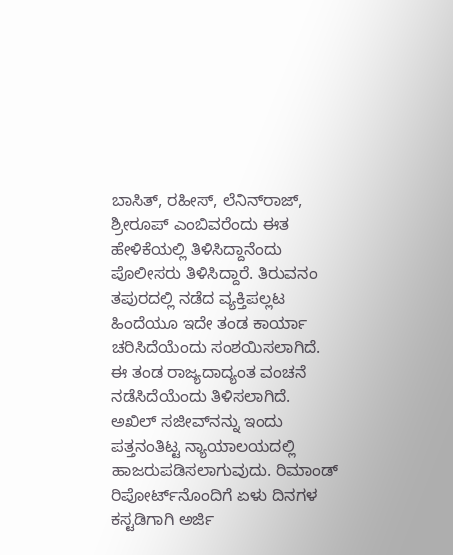ಬಾಸಿತ್, ರಹೀಸ್, ಲೆನಿನ್‌ರಾಜ್, ಶ್ರೀರೂಪ್ ಎಂಬಿವರೆಂದು ಈತ ಹೇಳಿಕೆಯಲ್ಲಿ ತಿಳಿಸಿದ್ದಾನೆಂದು ಪೊಲೀಸರು ತಿಳಿಸಿದ್ದಾರೆ. ತಿರುವನಂ ತಪುರದಲ್ಲಿ ನಡೆದ ವ್ಯಕ್ತಿಪಲ್ಲಟ  ಹಿಂದೆಯೂ ಇದೇ ತಂಡ ಕಾರ್ಯಾ ಚರಿಸಿದೆಯೆಂದು ಸಂಶಯಿಸಲಾಗಿದೆ. ಈ ತಂಡ ರಾಜ್ಯದಾದ್ಯಂತ ವಂಚನೆ ನಡೆಸಿದೆಯೆಂದು ತಿಳಿಸಲಾಗಿದೆ. ಅಖಿಲ್ ಸಜೀವ್‌ನನ್ನು ಇಂದು ಪತ್ತನಂತಿಟ್ಟ ನ್ಯಾಯಾಲಯದಲ್ಲಿ ಹಾಜರುಪಡಿಸಲಾಗುವುದು. ರಿಮಾಂಡ್ ರಿಪೋರ್ಟ್‌ನೊಂದಿಗೆ ಏಳು ದಿನಗಳ ಕಸ್ಟಡಿಗಾಗಿ ಅರ್ಜಿ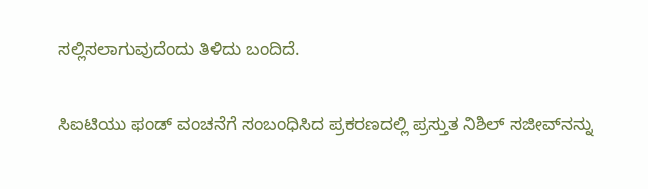ಸಲ್ಲಿಸಲಾಗುವುದೆಂದು ತಿಳಿದು ಬಂದಿದೆ.

ಸಿಐಟಿಯು ಫಂಡ್ ವಂಚನೆಗೆ ಸಂಬಂಧಿಸಿದ ಪ್ರಕರಣದಲ್ಲಿ ಪ್ರಸ್ತುತ ನಿಶಿಲ್ ಸಜೀವ್‌ನನ್ನು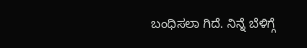ಬಂಧಿಸಲಾ ಗಿದೆ. ನಿನ್ನೆ ಬೆಳಿಗ್ಗೆ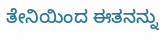ತೇನಿಯಿಂದ ಈತನನ್ನು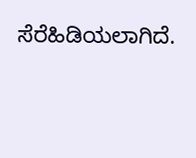ಸೆರೆಹಿಡಿಯಲಾಗಿದೆ.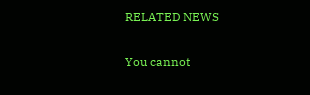RELATED NEWS

You cannot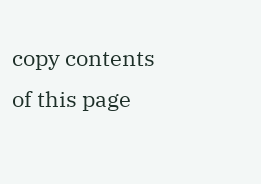copy contents of this page